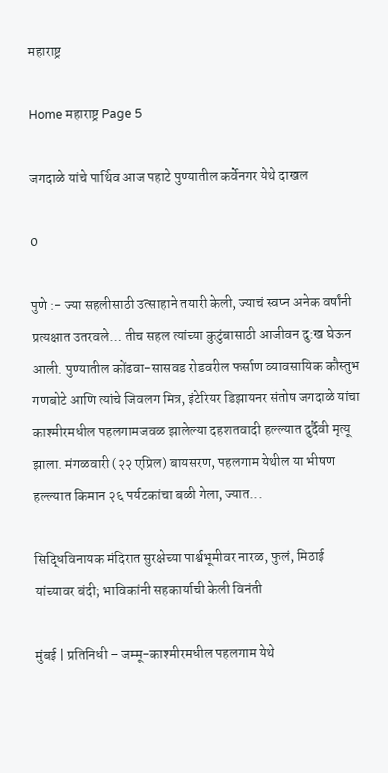महाराष्ट्र

Home महाराष्ट्र Page 5

जगदाळे यांचे पार्थिव आज पहाटे पुण्यातील कर्वेनगर येथे दाखल

0

पुणे :- ज्या सहलीसाठी उत्साहाने तयारी केली, ज्याचं स्वप्न अनेक वर्षांनी प्रत्यक्षात उतरवले… तीच सहल त्यांच्या कुटुंबासाठी आजीवन दु:ख घेऊन आली. पुण्यातील कोंढवा-सासवड रोडवरील फर्साण व्यावसायिक कौस्तुभ गणबोटे आणि त्यांचे जिवलग मित्र, इंटेरियर डिझायनर संतोष जगदाळे यांचा काश्मीरमधील पहलगामजवळ झालेल्या दहशतवादी हल्ल्यात दुर्दैवी मृत्यू झाला. मंगळवारी (२२ एप्रिल) बायसरण, पहलगाम येथील या भीषण हल्ल्यात किमान २६ पर्यटकांचा बळी गेला, ज्यात...

सिद्धिविनायक मंदिरात सुरक्षेच्या पार्श्वभूमीवर नारळ, फुलं, मिठाई यांच्यावर बंदी; भाविकांनी सहकार्याची केली विनंती

मुंबई | प्रतिनिधी – जम्मू-काश्मीरमधील पहलगाम येथे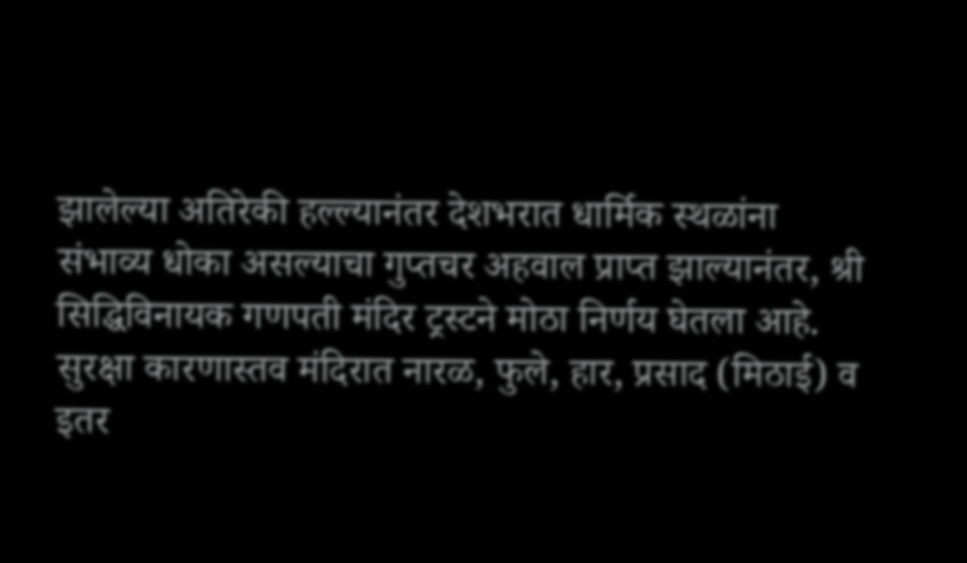झालेल्या अतिरेकी हल्ल्यानंतर देशभरात धार्मिक स्थळांना संभाव्य धोका असल्याचा गुप्तचर अहवाल प्राप्त झाल्यानंतर, श्री सिद्धिविनायक गणपती मंदिर ट्रस्टने मोठा निर्णय घेतला आहे. सुरक्षा कारणास्तव मंदिरात नारळ, फुले, हार, प्रसाद (मिठाई) व इतर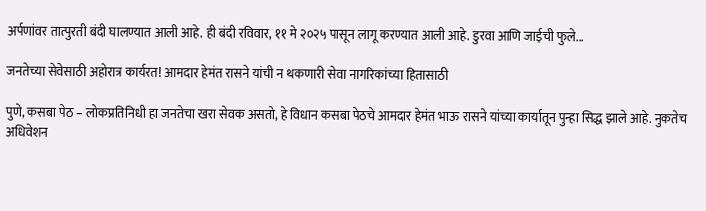अर्पणांवर तात्पुरती बंदी घालण्यात आली आहे. ही बंदी रविवार, ११ मे २०२५ पासून लागू करण्यात आली आहे. डुरवा आणि जाईची फुले...

जनतेच्या सेवेसाठी अहोरात्र कार्यरत! आमदार हेमंत रासने यांची न थकणारी सेवा नागरिकांच्या हितासाठी

पुणे, कसबा पेठ – लोकप्रतिनिधी हा जनतेचा खरा सेवक असतो, हे विधान कसबा पेठचे आमदार हेमंत भाऊ रासने यांच्या कार्यातून पुन्हा सिद्ध झाले आहे. नुकतेच अधिवेशन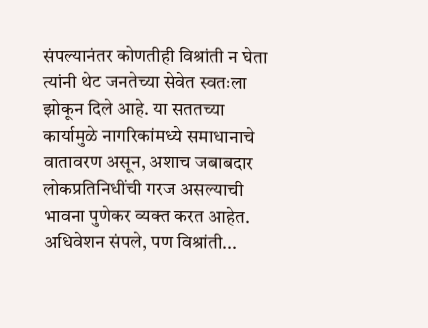संपल्यानंतर कोणतीही विश्रांती न घेता त्यांनी थेट जनतेच्या सेवेत स्वतःला झोकून दिले आहे. या सततच्या कार्यामुळे नागरिकांमध्ये समाधानाचे वातावरण असून, अशाच जबाबदार लोकप्रतिनिधींची गरज असल्याची भावना पुणेकर व्यक्त करत आहेत. अधिवेशन संपले, पण विश्रांती...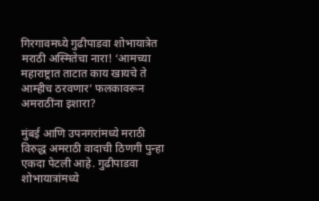गिरगावमध्ये गुढीपाडवा शोभायात्रेत मराठी अस्मितेचा नारा! ‘आमच्या महाराष्ट्रात ताटात काय खायचे ते आम्हीच ठरवणार’ फलकावरून अमराठींना इशारा?

मुंबई आणि उपनगरांमध्ये मराठी विरुद्ध अमराठी वादाची ठिणगी पुन्हा एकदा पेटली आहे. गुढीपाडवा शोभायात्रांमध्ये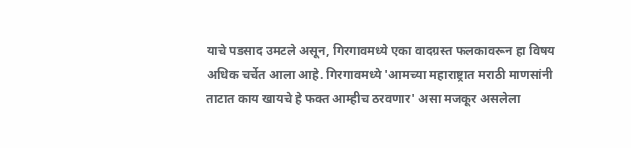याचे पडसाद उमटले असून, गिरगावमध्ये एका वादग्रस्त फलकावरून हा विषय अधिक चर्चेत आला आहे. गिरगावमध्ये 'आमच्या महाराष्ट्रात मराठी माणसांनी ताटात काय खायचे हे फक्त आम्हीच ठरवणार' असा मजकूर असलेला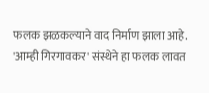फलक झळकल्याने वाद निर्माण झाला आहे. 'आम्ही गिरगावकर' संस्थेने हा फलक लावत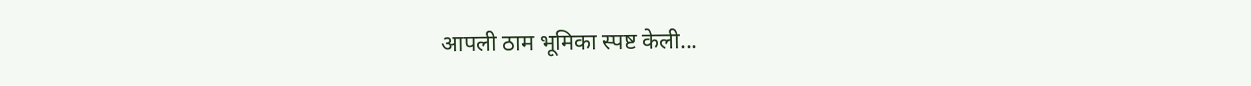आपली ठाम भूमिका स्पष्ट केली...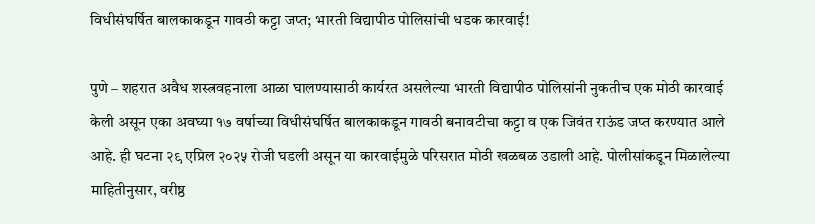विधीसंघर्षित बालकाकडून गावठी कट्टा जप्त; भारती विद्यापीठ पोलिसांची धडक कारवाई!

पुणे – शहरात अवैध शस्त्रवहनाला आळा घालण्यासाठी कार्यरत असलेल्या भारती विद्यापीठ पोलिसांनी नुकतीच एक मोठी कारवाई केली असून एका अवघ्या १७ वर्षाच्या विधीसंघर्षित बालकाकडून गावठी बनावटीचा कट्टा व एक जिवंत राऊंड जप्त करण्यात आले आहे. ही घटना २९ एप्रिल २०२५ रोजी घडली असून या कारवाईमुळे परिसरात मोठी खळबळ उडाली आहे. पोलीसांकडून मिळालेल्या माहितीनुसार, वरीष्ठ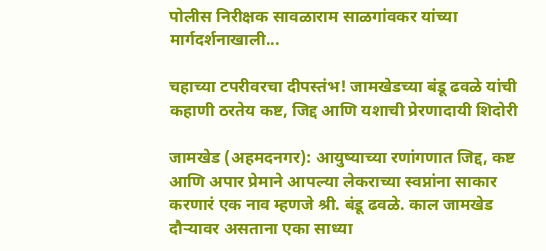पोलीस निरीक्षक सावळाराम साळगांवकर यांच्या मार्गदर्शनाखाली...

चहाच्या टपरीवरचा दीपस्तंभ! जामखेडच्या बंडू ढवळे यांची कहाणी ठरतेय कष्ट, जिद्द आणि यशाची प्रेरणादायी शिदोरी

जामखेड (अहमदनगर): आयुष्याच्या रणांगणात जिद्द, कष्ट आणि अपार प्रेमाने आपल्या लेकराच्या स्वप्नांना साकार करणारं एक नाव म्हणजे श्री. बंडू ढवळे. काल जामखेड दौऱ्यावर असताना एका साध्या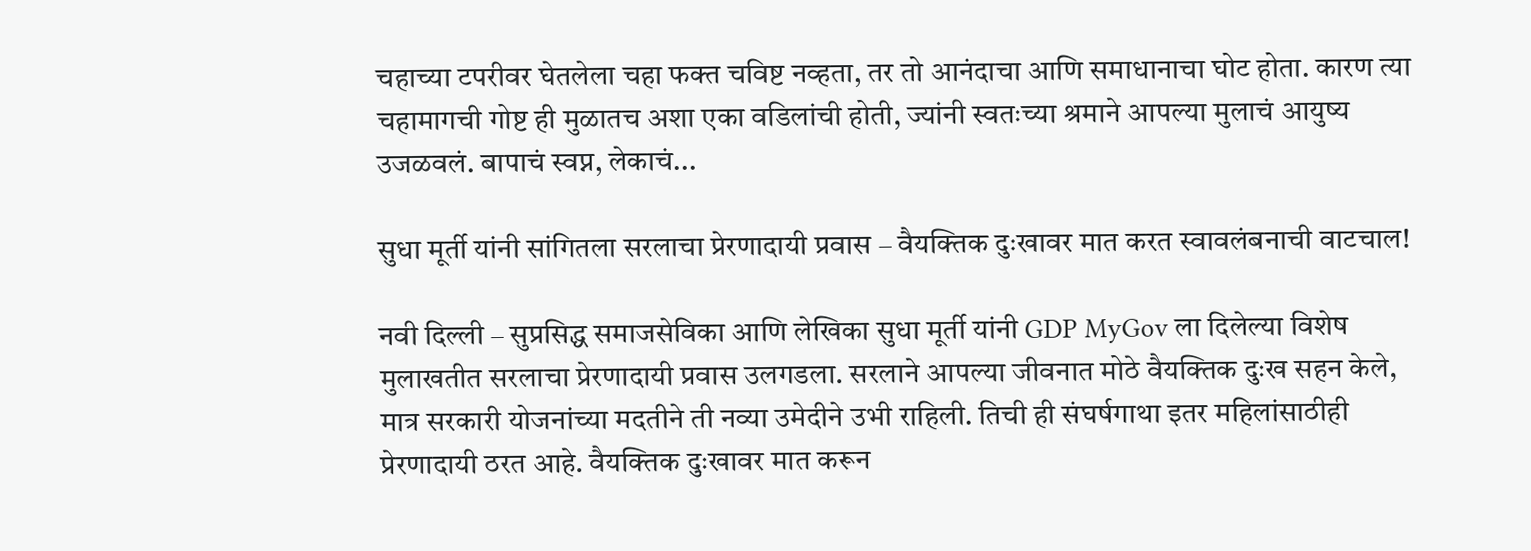चहाच्या टपरीवर घेतलेला चहा फक्त चविष्ट नव्हता, तर तो आनंदाचा आणि समाधानाचा घोट होता. कारण त्या चहामागची गोष्ट ही मुळातच अशा एका वडिलांची होती, ज्यांनी स्वतःच्या श्रमाने आपल्या मुलाचं आयुष्य उजळवलं. बापाचं स्वप्न, लेकाचं...

सुधा मूर्ती यांनी सांगितला सरलाचा प्रेरणादायी प्रवास – वैयक्तिक दुःखावर मात करत स्वावलंबनाची वाटचाल!

नवी दिल्ली – सुप्रसिद्ध समाजसेविका आणि लेखिका सुधा मूर्ती यांनी GDP MyGov ला दिलेल्या विशेष मुलाखतीत सरलाचा प्रेरणादायी प्रवास उलगडला. सरलाने आपल्या जीवनात मोठे वैयक्तिक दुःख सहन केले, मात्र सरकारी योजनांच्या मदतीने ती नव्या उमेदीने उभी राहिली. तिची ही संघर्षगाथा इतर महिलांसाठीही प्रेरणादायी ठरत आहे. वैयक्तिक दुःखावर मात करून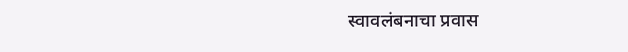स्वावलंबनाचा प्रवास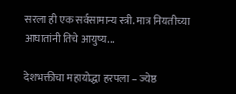सरला ही एक सर्वसामान्य स्त्री. मात्र नियतीच्या आघातांनी तिचे आयुष्य...

देशभक्तीचा महायोद्धा हरपला – ज्येष्ठ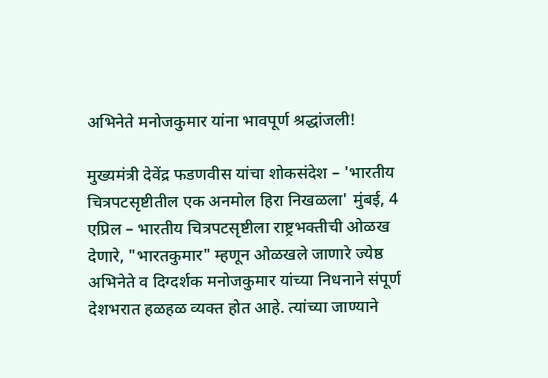अभिनेते मनोजकुमार यांना भावपूर्ण श्रद्धांजली!

मुख्यमंत्री देवेंद्र फडणवीस यांचा शोकसंदेश – 'भारतीय चित्रपटसृष्टीतील एक अनमोल हिरा निखळला' मुंबई, 4 एप्रिल – भारतीय चित्रपटसृष्टीला राष्ट्रभक्तीची ओळख देणारे, "भारतकुमार" म्हणून ओळखले जाणारे ज्येष्ठ अभिनेते व दिग्दर्शक मनोजकुमार यांच्या निधनाने संपूर्ण देशभरात हळहळ व्यक्त होत आहे. त्यांच्या जाण्याने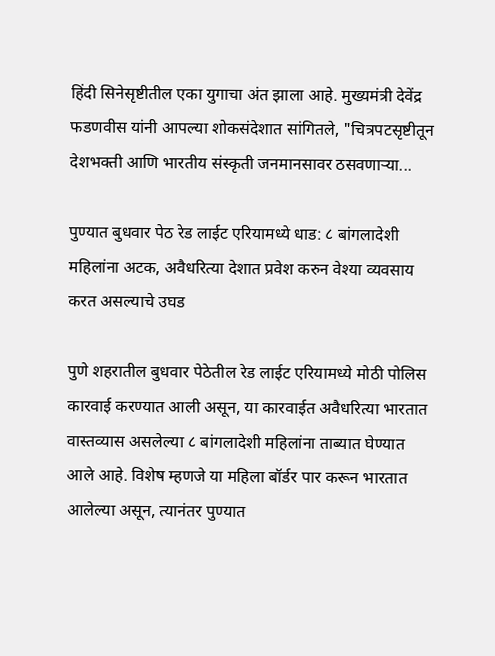हिंदी सिनेसृष्टीतील एका युगाचा अंत झाला आहे. मुख्यमंत्री देवेंद्र फडणवीस यांनी आपल्या शोकसंदेशात सांगितले, "चित्रपटसृष्टीतून देशभक्ती आणि भारतीय संस्कृती जनमानसावर ठसवणाऱ्या...

पुण्यात बुधवार पेठ रेड लाईट एरियामध्ये धाड: ८ बांगलादेशी महिलांना अटक, अवैधरित्या देशात प्रवेश करुन वेश्या व्यवसाय करत असल्याचे उघड

पुणे शहरातील बुधवार पेठेतील रेड लाईट एरियामध्ये मोठी पोलिस कारवाई करण्यात आली असून, या कारवाईत अवैधरित्या भारतात वास्तव्यास असलेल्या ८ बांगलादेशी महिलांना ताब्यात घेण्यात आले आहे. विशेष म्हणजे या महिला बॉर्डर पार करून भारतात आलेल्या असून, त्यानंतर पुण्यात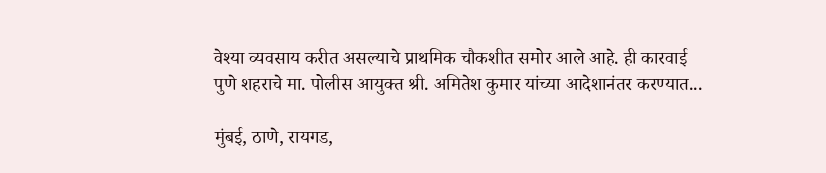वेश्या व्यवसाय करीत असल्याचे प्राथमिक चौकशीत समोर आले आहे. ही कारवाई पुणे शहराचे मा. पोलीस आयुक्त श्री. अमितेश कुमार यांच्या आदेशानंतर करण्यात...

मुंबई, ठाणे, रायगड,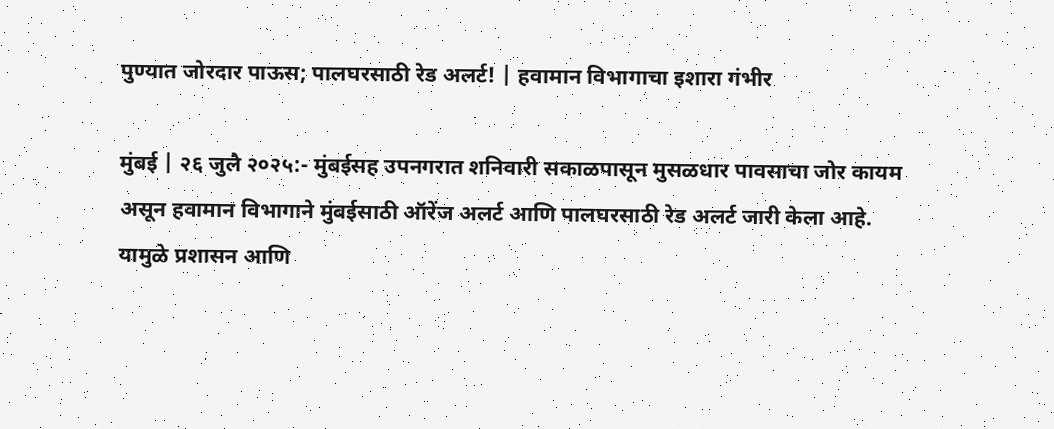पुण्यात जोरदार पाऊस; पालघरसाठी रेड अलर्ट! | हवामान विभागाचा इशारा गंभीर

मुंबई | २६ जुलै २०२५:- मुंबईसह उपनगरात शनिवारी सकाळपासून मुसळधार पावसाचा जोर कायम असून हवामान विभागाने मुंबईसाठी ऑरेंज अलर्ट आणि पालघरसाठी रेड अलर्ट जारी केला आहे. यामुळे प्रशासन आणि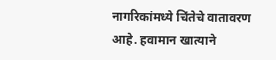नागरिकांमध्ये चिंतेचे वातावरण आहे. हवामान खात्याने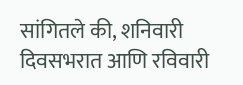सांगितले की, शनिवारी दिवसभरात आणि रविवारी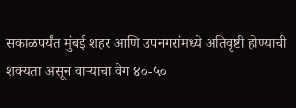सकाळपर्यंत मुंबई शहर आणि उपनगरांमध्ये अतिवृष्टी होण्याची शक्यता असून वाऱ्याचा वेग ४०-५०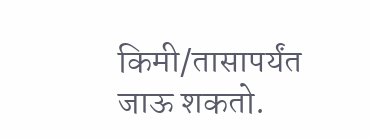किमी/तासापर्यंत जाऊ शकतो.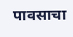पावसाचा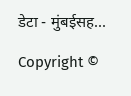डेटा - मुंबईसह...

Copyright ©